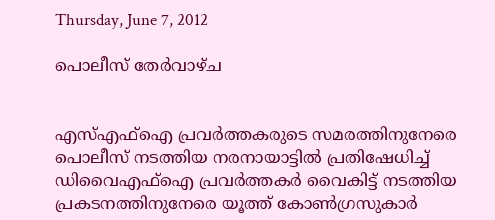Thursday, June 7, 2012

പൊലീസ് തേര്‍വാഴ്ച


എസ്എഫ്ഐ പ്രവര്‍ത്തകരുടെ സമരത്തിനുനേരെ പൊലീസ് നടത്തിയ നരനായാട്ടില്‍ പ്രതിഷേധിച്ച് ഡിവൈഎഫ്ഐ പ്രവര്‍ത്തകര്‍ വൈകിട്ട് നടത്തിയ പ്രകടനത്തിനുനേരെ യൂത്ത് കോണ്‍ഗ്രസുകാര്‍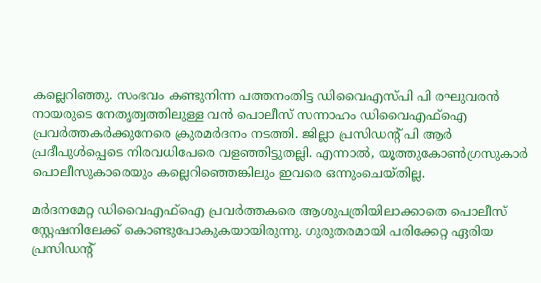കല്ലെറിഞ്ഞു. സംഭവം കണ്ടുനിന്ന പത്തനംതിട്ട ഡിവൈഎസ്പി പി രഘുവരന്‍ നായരുടെ നേതൃത്വത്തിലുള്ള വന്‍ പൊലീസ് സന്നാഹം ഡിവൈഎഫ്ഐ പ്രവര്‍ത്തകര്‍ക്കുനേരെ ക്രുരമര്‍ദനം നടത്തി. ജില്ലാ പ്രസിഡന്റ് പി ആര്‍ പ്രദീപുള്‍പ്പെടെ നിരവധിപേരെ വളഞ്ഞിട്ടുതല്ലി. എന്നാല്‍, യൂത്തുകോണ്‍ഗ്രസുകാര്‍ പൊലീസുകാരെയും കല്ലെറിഞ്ഞെങ്കിലും ഇവരെ ഒന്നുംചെയ്തില്ല.

മര്‍ദനമേറ്റ ഡിവൈഎഫ്ഐ പ്രവര്‍ത്തകരെ ആശുപത്രിയിലാക്കാതെ പൊലീസ് സ്റ്റേഷനിലേക്ക് കൊണ്ടുപോകുകയായിരുന്നു. ഗുരുതരമായി പരിക്കേറ്റ ഏരിയ പ്രസിഡന്റ്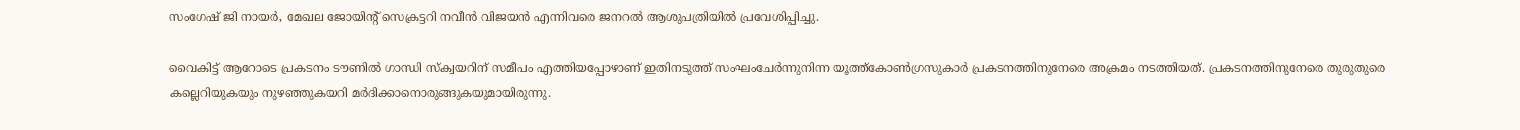സംഗേഷ് ജി നായര്‍, മേഖല ജോയിന്റ് സെക്രട്ടറി നവീന്‍ വിജയന്‍ എന്നിവരെ ജനറല്‍ ആശുപത്രിയില്‍ പ്രവേശിപ്പിച്ചു.

വൈകിട്ട് ആറോടെ പ്രകടനം ടൗണില്‍ ഗാന്ധി സ്ക്വയറിന് സമീപം എത്തിയപ്പോഴാണ് ഇതിനടുത്ത് സംഘംചേര്‍ന്നുനിന്ന യൂത്ത്കോണ്‍ഗ്രസുകാര്‍ പ്രകടനത്തിനുനേരെ അക്രമം നടത്തിയത്. പ്രകടനത്തിനുനേരെ തുരുതുരെ കല്ലെറിയുകയും നുഴഞ്ഞുകയറി മര്‍ദിക്കാനൊരുങ്ങുകയുമായിരുന്നു.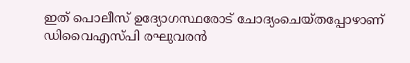ഇത് പൊലീസ് ഉദ്യോഗസ്ഥരോട് ചോദ്യംചെയ്തപ്പോഴാണ് ഡിവൈഎസ്പി രഘുവരന്‍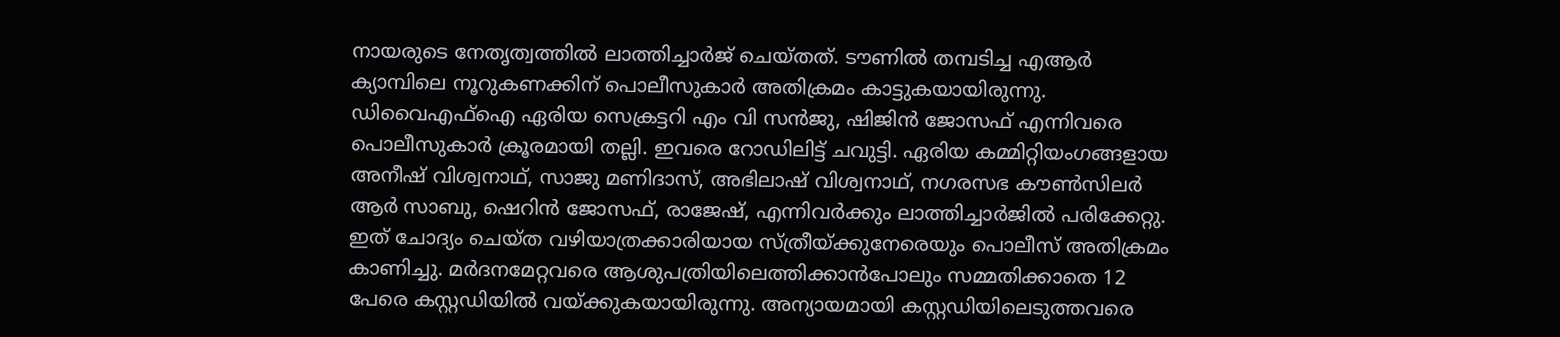നായരുടെ നേതൃത്വത്തില്‍ ലാത്തിച്ചാര്‍ജ് ചെയ്തത്. ടൗണില്‍ തമ്പടിച്ച എആര്‍ ക്യാമ്പിലെ നൂറുകണക്കിന് പൊലീസുകാര്‍ അതിക്രമം കാട്ടുകയായിരുന്നു. ഡിവൈഎഫ്ഐ ഏരിയ സെക്രട്ടറി എം വി സന്‍ജു, ഷിജിന്‍ ജോസഫ് എന്നിവരെ പൊലീസുകാര്‍ ക്രൂരമായി തല്ലി. ഇവരെ റോഡിലിട്ട് ചവുട്ടി. ഏരിയ കമ്മിറ്റിയംഗങ്ങളായ അനീഷ് വിശ്വനാഥ്, സാജു മണിദാസ്, അഭിലാഷ് വിശ്വനാഥ്, നഗരസഭ കൗണ്‍സിലര്‍ ആര്‍ സാബു, ഷെറിന്‍ ജോസഫ്, രാജേഷ്, എന്നിവര്‍ക്കും ലാത്തിച്ചാര്‍ജില്‍ പരിക്കേറ്റു. ഇത് ചോദ്യം ചെയ്ത വഴിയാത്രക്കാരിയായ സ്ത്രീയ്ക്കുനേരെയും പൊലീസ് അതിക്രമം കാണിച്ചു. മര്‍ദനമേറ്റവരെ ആശുപത്രിയിലെത്തിക്കാന്‍പോലും സമ്മതിക്കാതെ 12 പേരെ കസ്റ്റഡിയില്‍ വയ്ക്കുകയായിരുന്നു. അന്യായമായി കസ്റ്റഡിയിലെടുത്തവരെ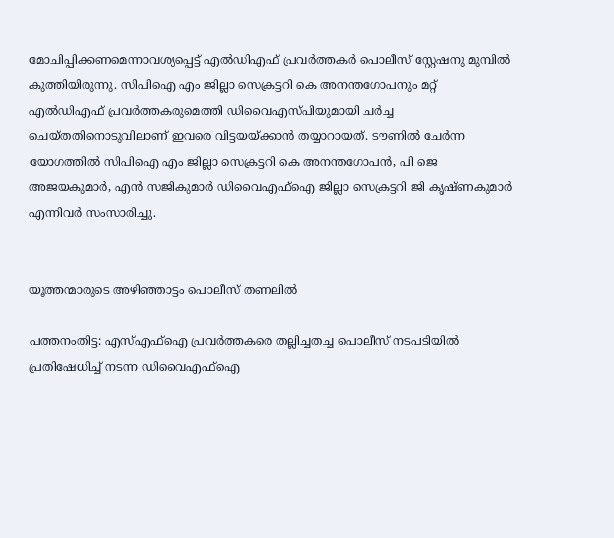മോചിപ്പിക്കണമെന്നാവശ്യപ്പെട്ട് എല്‍ഡിഎഫ് പ്രവര്‍ത്തകര്‍ പൊലീസ് സ്റ്റേഷനു മുമ്പില്‍ കുത്തിയിരുന്നു. സിപിഐ എം ജില്ലാ സെക്രട്ടറി കെ അനന്തഗോപനും മറ്റ് എല്‍ഡിഎഫ് പ്രവര്‍ത്തകരുമെത്തി ഡിവൈഎസ്പിയുമായി ചര്‍ച്ച ചെയ്തതിനൊടുവിലാണ് ഇവരെ വിട്ടയയ്ക്കാന്‍ തയ്യാറായത്. ടൗണില്‍ ചേര്‍ന്ന യോഗത്തില്‍ സിപിഐ എം ജില്ലാ സെക്രട്ടറി കെ അനന്തഗോപന്‍, പി ജെ അജയകുമാര്‍, എന്‍ സജികുമാര്‍ ഡിവൈഎഫ്ഐ ജില്ലാ സെക്രട്ടറി ജി കൃഷ്ണകുമാര്‍ എന്നിവര്‍ സംസാരിച്ചു.


യൂത്തന്മാരുടെ അഴിഞ്ഞാട്ടം പൊലീസ് തണലില്‍

പത്തനംതിട്ട: എസ്എഫ്ഐ പ്രവര്‍ത്തകരെ തല്ലിച്ചതച്ച പൊലീസ് നടപടിയില്‍ പ്രതിഷേധിച്ച് നടന്ന ഡിവൈഎഫ്ഐ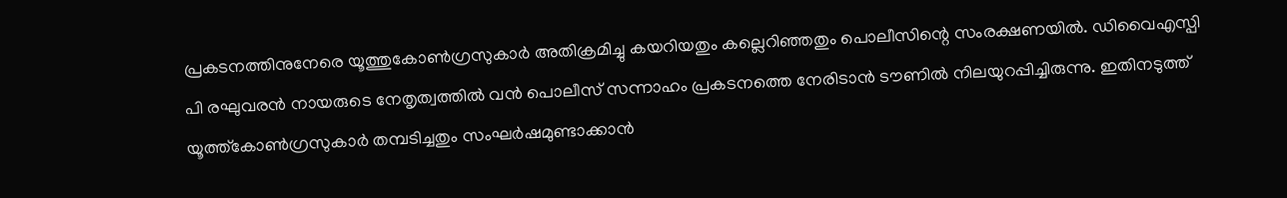പ്രകടനത്തിനുനേരെ യൂത്തുകോണ്‍ഗ്രസുകാര്‍ അതിക്രമിച്ചു കയറിയതും കല്ലെറിഞ്ഞതും പൊലീസിന്റെ സംരക്ഷണയില്‍. ഡിവൈഎസ്പി പി രഘുവരന്‍ നായരുടെ നേതൃത്വത്തില്‍ വന്‍ പൊലീസ് സന്നാഹം പ്രകടനത്തെ നേരിടാന്‍ ടൗണില്‍ നിലയുറപ്പിച്ചിരുന്നു. ഇതിനടുത്ത് യൂത്ത്കോണ്‍ഗ്രസുകാര്‍ തമ്പടിച്ചതും സംഘര്‍ഷമുണ്ടാക്കാന്‍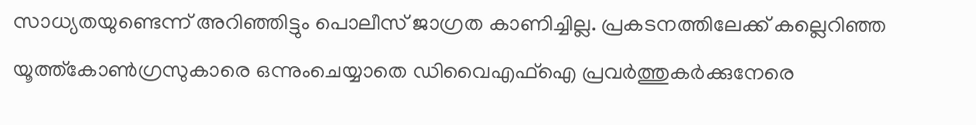സാധ്യതയുണ്ടെന്ന് അറിഞ്ഞിട്ടും പൊലീസ് ജാഗ്രത കാണിച്ചില്ല. പ്രകടനത്തിലേക്ക് കല്ലെറിഞ്ഞ യൂത്ത്കോണ്‍ഗ്രസുകാരെ ഒന്നുംചെയ്യാതെ ഡിവൈഎഫ്ഐ പ്രവര്‍ത്തുകര്‍ക്കുനേരെ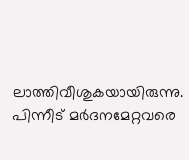ലാത്തിവീശുകയായിരുന്നു. പിന്നീട് മര്‍ദനമേറ്റവരെ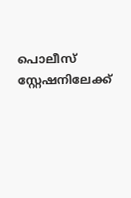പൊലീസ് സ്റ്റേഷനിലേക്ക്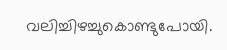വലിച്ചിഴച്ചുകൊണ്ടുപോയി.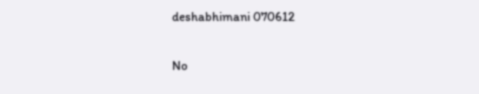deshabhimani 070612

No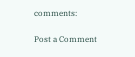comments:

Post a Comment